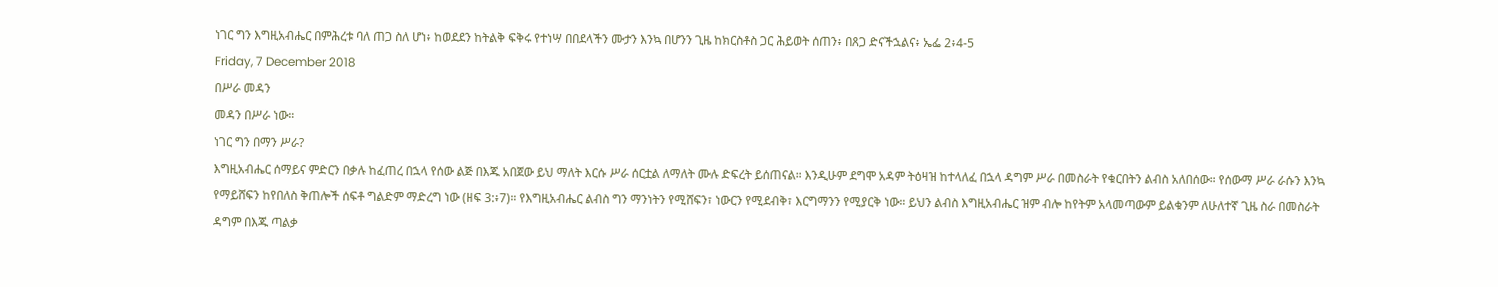ነገር ግን እግዚአብሔር በምሕረቱ ባለ ጠጋ ስለ ሆነ፥ ከወደደን ከትልቅ ፍቅሩ የተነሣ በበደላችን ሙታን እንኳ በሆንን ጊዜ ከክርስቶስ ጋር ሕይወት ሰጠን፥ በጸጋ ድናችኋልና፥ ኤፌ 2፥4-5
Friday, 7 December 2018
በሥራ መዳን
መዳን በሥራ ነው።
ነገር ግን በማን ሥራ?
እግዚአብሔር ሰማይና ምድርን በቃሉ ከፈጠረ በኋላ የሰው ልጅ በእጁ አበጀው ይህ ማለት እርሱ ሥራ ሰርቷል ለማለት ሙሉ ድፍረት ይሰጠናል። እንዲሁም ደግሞ አዳም ትዕዛዝ ከተላለፈ በኋላ ዳግም ሥራ በመስራት የቁርበትን ልብስ አለበሰው። የሰውማ ሥራ ራሱን እንኳ የማይሸፍን ከየበለስ ቅጠሎች ሰፍቶ ግልድም ማድረግ ነው (ዘፍ 3:፥7)። የእግዚአብሔር ልብስ ግን ማንነትን የሚሸፍን፣ ነውርን የሚደብቅ፣ እርግማንን የሚያርቅ ነው። ይህን ልብስ እግዚአብሔር ዝም ብሎ ከየትም አላመጣውም ይልቁንም ለሁለተኛ ጊዜ ስራ በመስራት ዳግም በእጁ ጣልቃ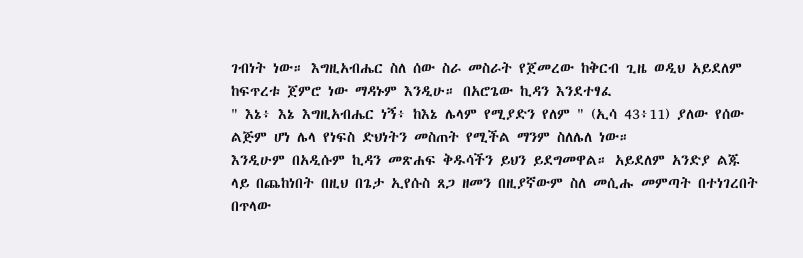ገብነት ነው። እግዚአብሔር ስለ ሰው ስራ መስራት የጀመረው ከቅርብ ጊዜ ወዲህ አይደለም ከፍጥረቱ ጀምሮ ነው ማዳኑም እንዲሁ። በአሮጌው ኪዳን እንደተፃፈ
" እኔ፥ እኔ እግዚአብሔር ነኝ፥ ከእኔ ሌላም የሚያድን የለም " (ኢሳ 43፥11) ያለው የሰው ልጅም ሆነ ሌላ የነፍስ ድህነትን መስጠት የሚችል ማንም ስለሌለ ነው።
እንዲሁም በአዲሱም ኪዳን መጽሐፍ ቅዱሳችን ይህን ይደግመዋል። አይደለም አንድያ ልጁ ላይ በጨከነበት በዚህ በጌታ ኢየሱስ ጸጋ ዘመን በዚያኛውም ስለ መሲሑ መምጣት በተነገረበት በጥላው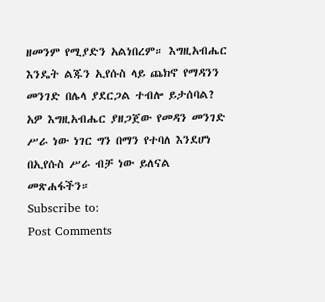ዘመንም የሚያድን አልነበረም። እግዚአብሔር እንዴት ልጁን ኢየሱስ ላይ ጨክኖ የማዳንን መንገድ በሌላ ያደርጋል ተብሎ ይታሰባል?
አዎ እግዚአብሔር ያዘጋጀው የመዳን መንገድ ሥራ ነው ነገር ግን በማን የተባለ እንደሆነ በኢየሱስ ሥራ ብቻ ነው ይለናል መጽሐፋችን።
Subscribe to:
Post Comments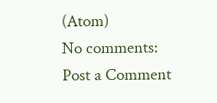(Atom)
No comments:
Post a Comment